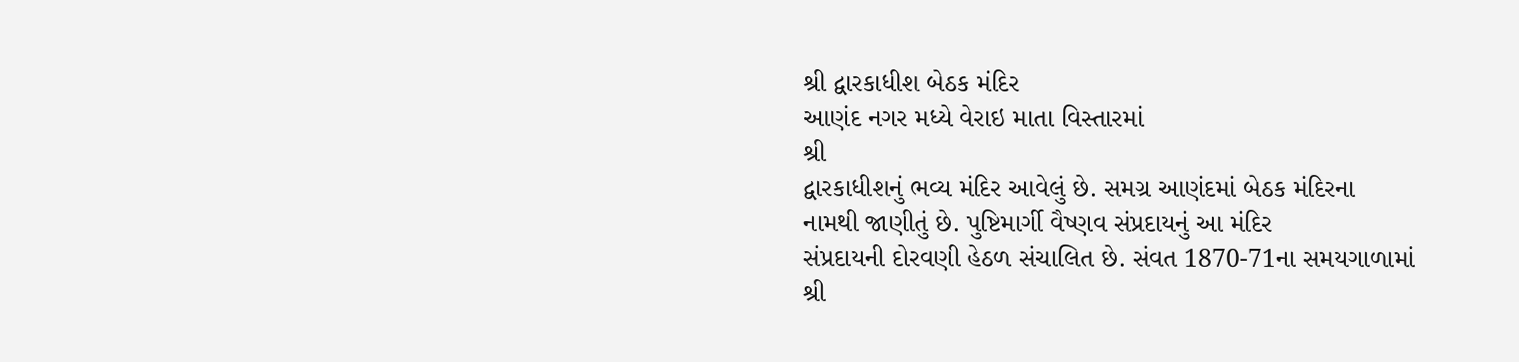શ્રી દ્વારકાધીશ બેઠક મંદિર
આણંદ નગર મધ્યે વેરાઇ માતા વિસ્તારમાં
શ્રી
દ્વારકાધીશનું ભવ્ય મંદિર આવેલું છે. સમગ્ર આણંદમાં બેઠક મંદિરના
નામથી જાણીતું છે. પુષ્ટિમાર્ગી વૈષ્ણવ સંપ્રદાયનું આ મંદિર
સંપ્રદાયની દોરવણી હેઠળ સંચાલિત છે. સંવત 1870-71ના સમયગાળામાં
શ્રી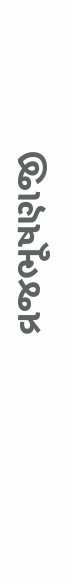વ્રજભૂષણજી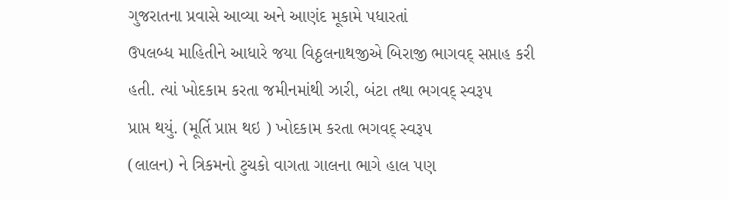ગુજરાતના પ્રવાસે આવ્યા અને આણંદ મૂકામે પધારતાં
ઉપલબ્ધ માહિતીને આધારે જયા વિઠ્ઠલનાથજીએ બિરાજી ભાગવદ્ સપ્તાહ કરી
હતી. ત્યાં ખોદકામ કરતા જમીનમાંથી ઝારી, બંટા તથા ભગવદ્ સ્વરૂપ
પ્રાપ્ત થયું. (મૂર્તિ પ્રાપ્ત થઇ ) ખોદકામ કરતા ભગવદ્ સ્વરૂપ
(લાલન) ને ત્રિકમનો ટુચકો વાગતા ગાલના ભાગે હાલ પણ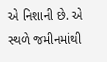એ નિશાની છે. એ
સ્થળે જમીનમાંથી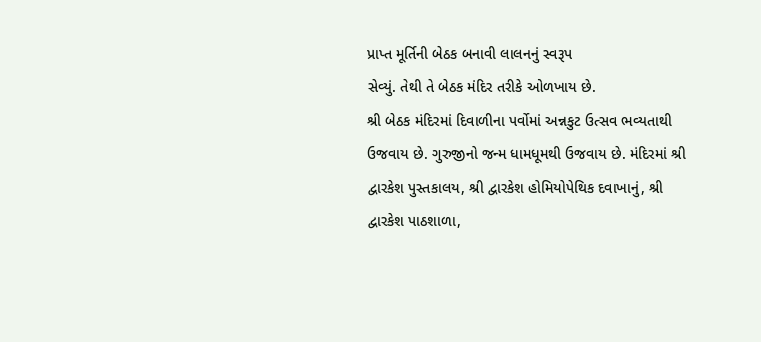પ્રાપ્ત મૂર્તિની બેઠક બનાવી લાલનનું સ્વરૂપ
સેવ્યું. તેથી તે બેઠક મંદિર તરીકે ઓળખાય છે.
શ્રી બેઠક મંદિરમાં દિવાળીના પર્વોમાં અન્નકુટ ઉત્સવ ભવ્યતાથી
ઉજવાય છે. ગુરુજીનો જન્મ ધામધૂમથી ઉજવાય છે. મંદિરમાં શ્રી
દ્વારકેશ પુસ્તકાલય, શ્રી દ્વારકેશ હોમિયોપેથિક દવાખાનું, શ્રી
દ્વારકેશ પાઠશાળા,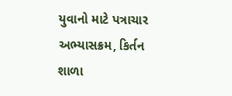યુવાનો માટે પત્રાચાર અભ્યાસક્રમ, કિર્તન શાળા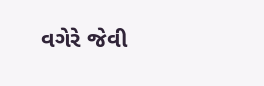વગેરે જેવી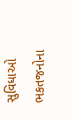સુવિધાઓ ભકતજનોના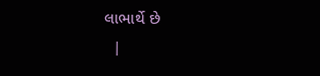લાભાર્થે છે
  |